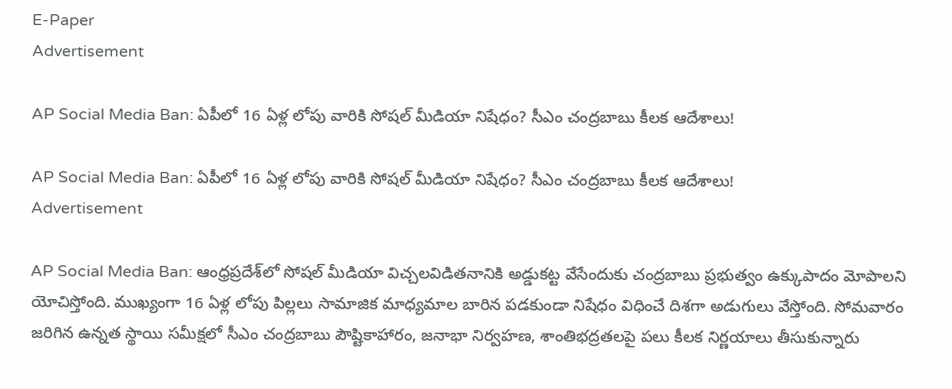E-Paper
Advertisement

AP Social Media Ban: ఏపీలో 16 ఏళ్ల లోపు వారికి సోషల్ మీడియా నిషేధం? సీఎం చంద్రబాబు కీలక ఆదేశాలు!

AP Social Media Ban: ఏపీలో 16 ఏళ్ల లోపు వారికి సోషల్ మీడియా నిషేధం? సీఎం చంద్రబాబు కీలక ఆదేశాలు!
Advertisement

AP Social Media Ban: ఆంధ్రప్రదేశ్‌లో సోషల్ మీడియా విచ్చలవిడితనానికి అడ్డుకట్ట వేసేందుకు చంద్రబాబు ప్రభుత్వం ఉక్కుపాదం మోపాలని యోచిస్తోంది. ముఖ్యంగా 16 ఏళ్ల లోపు పిల్లలు సామాజిక మాధ్యమాల బారిన పడకుండా నిషేధం విధించే దిశగా అడుగులు వేస్తోంది. సోమవారం జరిగిన ఉన్నత స్థాయి సమీక్షలో సీఎం చంద్రబాబు పౌష్టికాహారం, జనాభా నిర్వహణ, శాంతిభద్రతలపై పలు కీలక నిర్ణయాలు తీసుకున్నారు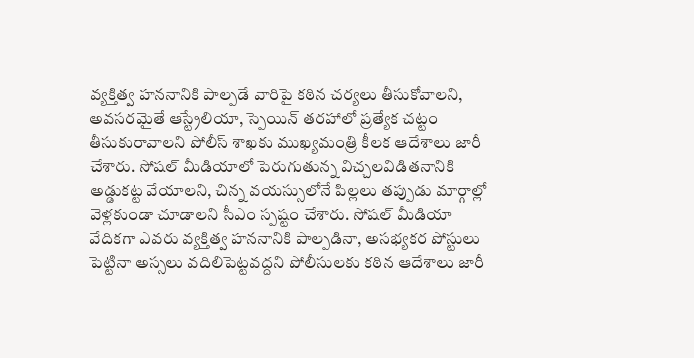వ్యక్తిత్వ హననానికి పాల్పడే వారిపై కఠిన చర్యలు తీసుకోవాలని, అవసరమైతే ఆస్ట్రేలియా, స్పెయిన్ తరహాలో ప్రత్యేక చట్టం తీసుకురావాలని పోలీస్ శాఖకు ముఖ్యమంత్రి కీలక ఆదేశాలు జారీ చేశారు. సోషల్ మీడియాలో పెరుగుతున్న విచ్చలవిడితనానికి అడ్డుకట్ట వేయాలని, చిన్న వయస్సులోనే పిల్లలు తప్పుడు మార్గాల్లో వెళ్లకుండా చూడాలని సీఎం స్పష్టం చేశారు. సోషల్ మీడియా వేదికగా ఎవరు వ్యక్తిత్వ హననానికి పాల్పడినా, అసభ్యకర పోస్టులు పెట్టినా అస్సలు వదిలిపెట్టవద్దని పోలీసులకు కఠిన ఆదేశాలు జారీ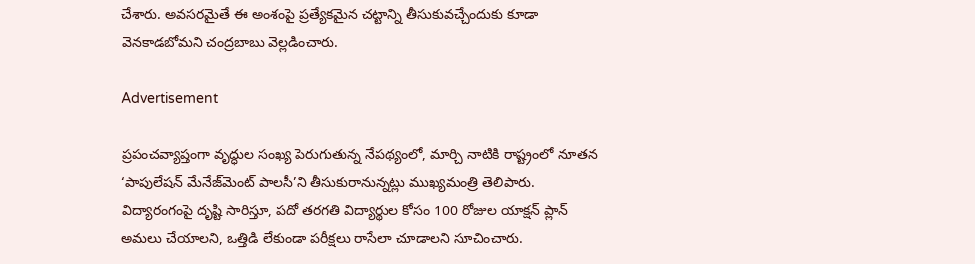చేశారు. అవసరమైతే ఈ అంశంపై ప్రత్యేకమైన చట్టాన్ని తీసుకువచ్చేందుకు కూడా వెనకాడబోమని చంద్రబాబు వెల్లడించారు.

Advertisement

ప్రపంచవ్యాప్తంగా వృద్ధుల సంఖ్య పెరుగుతున్న నేపథ్యంలో, మార్చి నాటికి రాష్ట్రంలో నూతన ‘పాపులేషన్ మేనేజ్‌మెంట్ పాలసీ’ని తీసుకురానున్నట్లు ముఖ్యమంత్రి తెలిపారు. విద్యారంగంపై దృష్టి సారిస్తూ, పదో తరగతి విద్యార్థుల కోసం 100 రోజుల యాక్షన్ ప్లాన్ అమలు చేయాలని, ఒత్తిడి లేకుండా పరీక్షలు రాసేలా చూడాలని సూచించారు.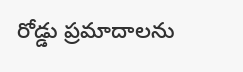రోడ్డు ప్రమాదాలను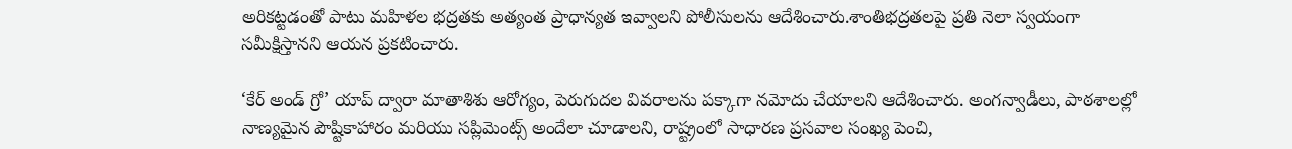అరికట్టడంతో పాటు మహిళల భద్రతకు అత్యంత ప్రాధాన్యత ఇవ్వాలని పోలీసులను ఆదేశించారు.శాంతిభద్రతలపై ప్రతి నెలా స్వయంగా సమీక్షిస్తానని ఆయన ప్రకటించారు.

‘కేర్ అండ్ గ్రో’ యాప్ ద్వారా మాతాశిశు ఆరోగ్యం, పెరుగుదల వివరాలను పక్కాగా నమోదు చేయాలని ఆదేశించారు. అంగన్వాడీలు, పాఠశాలల్లో నాణ్యమైన పౌష్టికాహారం మరియు సప్లిమెంట్స్ అందేలా చూడాలని, రాష్ట్రంలో సాధారణ ప్రసవాల సంఖ్య పెంచి,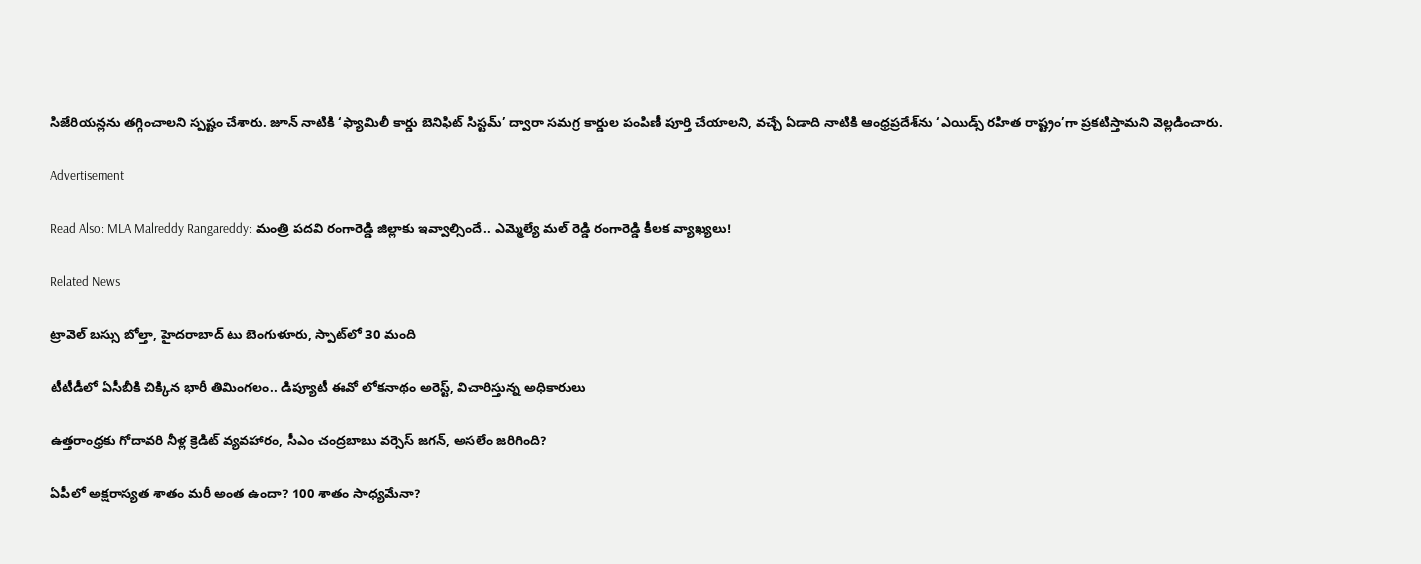సిజేరియన్లను తగ్గించాలని స్పష్టం చేశారు. జూన్ నాటికి ‘ఫ్యామిలీ కార్డు బెనిఫిట్ సిస్టమ్’ ద్వారా సమగ్ర కార్డుల పంపిణీ పూర్తి చేయాలని, వచ్చే ఏడాది నాటికి ఆంధ్రప్రదేశ్‌ను ‘ఎయిడ్స్ రహిత రాష్ట్రం’గా ప్రకటిస్తామని వెల్లడించారు.

Advertisement

Read Also: MLA Malreddy Rangareddy: మంత్రి పదవి రంగారెడ్డి జిల్లాకు ఇవ్వాల్సిందే.. ఎమ్మెల్యే మల్ రెడ్డి రంగారెడ్డి కీలక వ్యాఖ్యలు!

Related News

ట్రావెల్ బస్సు బోల్తా, హైదరాబాద్ టు బెంగుళూరు, స్పాట్‌లో 30 మంది

టీటీడీలో ఏసీబీకి చిక్కిన భారీ తిమింగలం.. డిప్యూటీ ఈవో లోకనాథం అరెస్ట్, విచారిస్తున్న అధికారులు

ఉత్తరాంధ్రకు గోదావరి నీళ్ల క్రెడిట్ వ్యవహారం, సీఎం చంద్రబాబు వర్సెస్ జగన్, అసలేం జరిగింది?

ఏపీలో అక్షరాస్యత శాతం మరీ అంత ఉందా? 100 శాతం సాధ్యమేనా?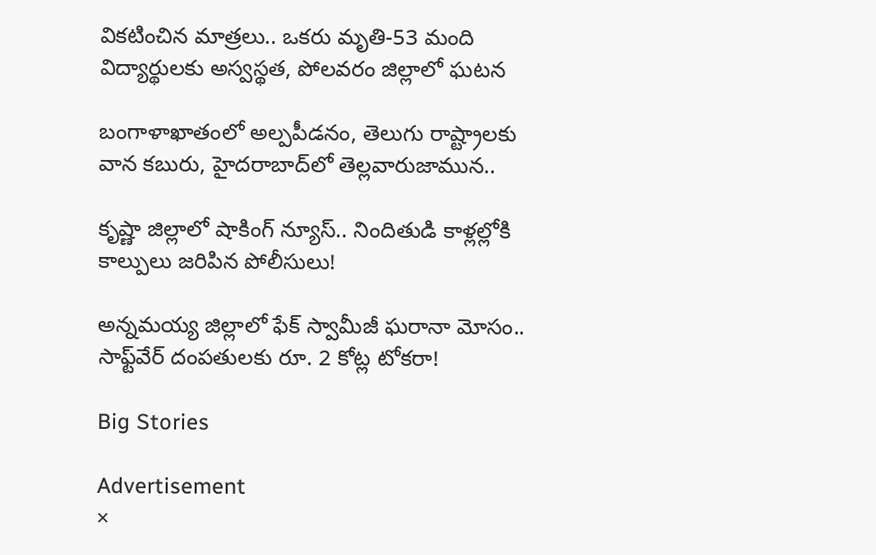వికటించిన మాత్రలు.. ఒకరు మృతి-53 మంది విద్యార్థులకు అస్వస్థత, పోలవరం జిల్లాలో ఘటన

బంగాళాఖాతంలో అల్పపీడనం, తెలుగు రాష్ట్రాలకు వాన కబురు, హైదరాబాద్‌లో తెల్లవారుజామున..

కృష్ణా జిల్లాలో షాకింగ్ న్యూస్.. నిందితుడి కాళ్లల్లోకి కాల్పులు జరిపిన పోలీసులు!

అన్నమయ్య జిల్లాలో ఫేక్ స్వామీజీ ఘరానా మోసం.. సాఫ్ట్‌వేర్ దంపతులకు రూ. 2 కోట్ల టోకరా!

Big Stories

Advertisement
×